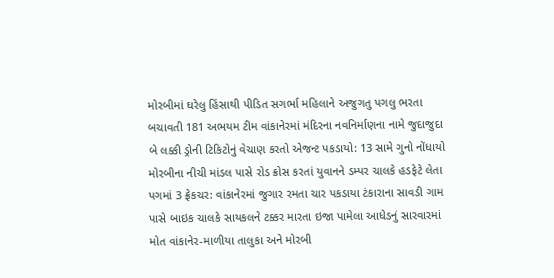મોરબીમાં ઘરેલુ હિંસાથી પીડિત સગર્ભા મહિલાને અજુગતુ પગલુ ભરતા બચાવતી 181 અભયમ ટીમ વાંકાનેરમાં મંદિરના નવનિર્માણના નામે જુદાજુદા બે લક્કી ડ્રોની ટિકિટોનું વેચાણ કરતો એજન્ટ પકડાયો: 13 સામે ગુનો નોંધાયો મોરબીના નીચી માંડલ પાસે રોડ ક્રોસ કરતાં યુવાનને ડમ્પર ચાલકે હડફેટે લેતા પગમાં 3 ફ્રેકચર: વાંકાનેરમાં જુગાર રમતા ચાર પકડાયા ટંકારાના સાવડી ગામ પાસે બાઇક ચાલકે સાયકલને ટક્કર મારતા ઇજા પામેલા આધેડનું સારવારમાં મોત વાંકાનેર-માળીયા તાલુકા અને મોરબી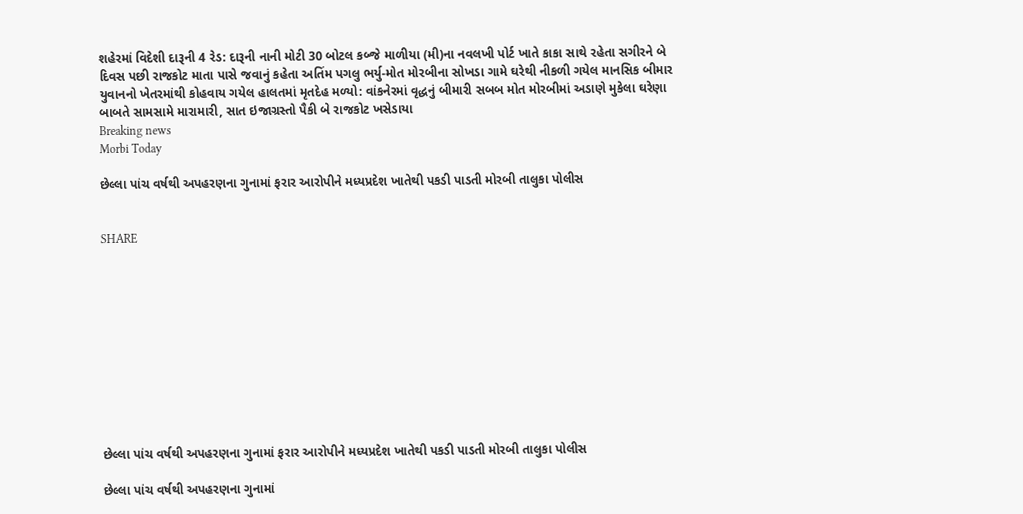શહેરમાં વિદેશી દારૂની 4 રેડ: દારૂની નાની મોટી 30 બોટલ કબ્જે માળીયા (મી)ના નવલખી પોર્ટ ખાતે કાકા સાથે રહેતા સગીરને બે દિવસ પછી રાજકોટ માતા પાસે જવાનું કહેતા અતિંમ પગલુ ભર્યુ-મોત મોરબીના સોખડા ગામે ઘરેથી નીકળી ગયેલ માનસિક બીમાર યુવાનનો ખેતરમાંથી કોહવાય ગયેલ હાલતમાં મૃતદેહ મળ્યો: વાંકનેરમાં વૃદ્ધનું બીમારી સબબ મોત મોરબીમાં અડાણે મુકેલા ઘરેણા બાબતે સામસામે મારામારી, સાત ઇજાગ્રસ્તો પૈકી બે રાજકોટ ખસેડાયા
Breaking news
Morbi Today

છેલ્લા પાંચ વર્ષથી અપહરણના ગુનામાં ફરાર આરોપીને મધ્યપ્રદેશ ખાતેથી પકડી પાડતી મોરબી તાલુકા પોલીસ


SHARE











છેલ્લા પાંચ વર્ષથી અપહરણના ગુનામાં ફરાર આરોપીને મધ્યપ્રદેશ ખાતેથી પકડી પાડતી મોરબી તાલુકા પોલીસ

છેલ્લા પાંચ વર્ષથી અપહરણના ગુનામાં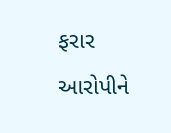ફરાર આરોપીને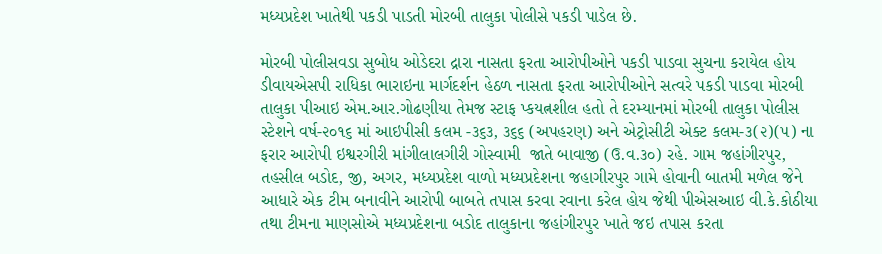મધ્યપ્રદેશ ખાતેથી પકડી પાડતી મોરબી તાલુકા પોલીસે પકડી પાડેલ છે.

મોરબી પોલીસવડા સુબોધ ઓડેદરા દ્રારા નાસતા ફરતા આરોપીઓને પકડી પાડવા સુચના કરાયેલ હોય ડીવાયએસપી રાધિકા ભારાઇના માર્ગદર્શન હેઠળ નાસતા ફરતા આરોપીઓને સત્વરે પકડી પાડવા મોરબી તાલુકા પીઆઇ એમ.આર.ગોઢણીયા તેમજ સ્ટાફ પ્કયત્નશીલ હતો તે દરમ્યાનમાં મોરબી તાલુકા પોલીસ સ્ટેશને વર્ષ-૨૦૧૬ માં આઇપીસી કલમ -૩૬૩, ૩૬૬ (અપહરણ) અને એટ્રોસીટી એક્ટ કલમ-૩(૨)(૫) ના ફરાર આરોપી ઇશ્વરગીરી માંગીલાલગીરી ગોસ્વામી  જાતે બાવાજી (ઉ.વ.૩૦) રહે. ગામ જહાંગીરપુર, તહસીલ બડોદ, જી, અગર, મધ્યપ્રદેશ વાળો મધ્યપ્રદેશના જહાગીરપુર ગામે હોવાની બાતમી મળેલ જેને આધારે એક ટીમ બનાવીને આરોપી બાબતે તપાસ કરવા રવાના કરેલ હોય જેથી પીએસઆઇ વી.કે.કોઠીયા તથા ટીમના માણસોએ મધ્યપ્રદેશના બડોદ તાલુકાના જહાંગીરપુર ખાતે જઇ તપાસ કરતા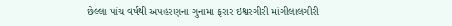છેલ્લા પાંચ વર્ષથી અપહરણના ગુનામા ફરાર ઇશ્વરગીરી માંગીલાલગીરી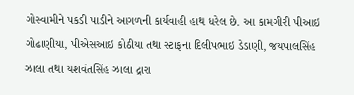ગોસ્વામીને પકડી પાડીને આગળની કાર્યવાહી હાથ ધરેલ છે. આ કામગીરી પીઆઇ ગોઢાણીયા, પીએસઆઇ કોઠીયા તથા સ્ટાફના દિલીપભાઇ ડેડાણી, જયપાલસિંહ ઝાલા તથા યશવંતસિંહ ઝાલા દ્રારા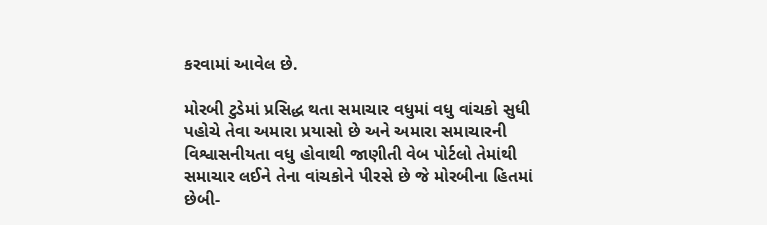કરવામાં આવેલ છે.

મોરબી ટુડેમાં પ્રસિદ્ધ થતા સમાચાર વધુમાં વધુ વાંચકો સુધી પહોચે તેવા અમારા પ્રયાસો છે અને અમારા સમાચારની વિશ્વાસનીયતા વધુ હોવાથી જાણીતી વેબ પોર્ટલો તેમાંથી સમાચાર લઈને તેના વાંચકોને પીરસે છે જે મોરબીના હિતમાં છેબી-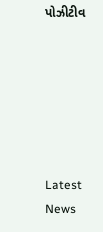પોઝીટીવ






Latest News